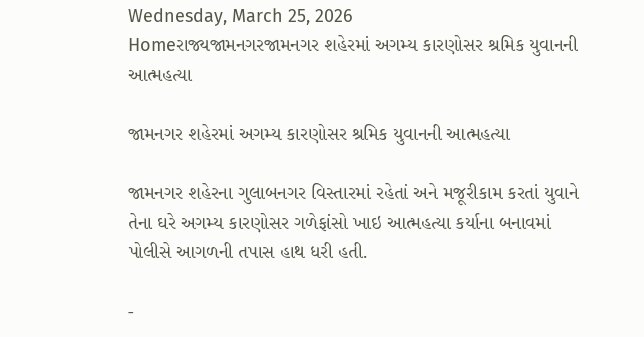Wednesday, March 25, 2026
Homeરાજ્યજામનગરજામનગર શહેરમાં અગમ્ય કારણોસર શ્રમિક યુવાનની આત્મહત્યા

જામનગર શહેરમાં અગમ્ય કારણોસર શ્રમિક યુવાનની આત્મહત્યા

જામનગર શહેરના ગુલાબનગર વિસ્તારમાં રહેતાં અને મજૂરીકામ કરતાં યુવાને તેના ઘરે અગમ્ય કારણોસર ગળેફાંસો ખાઇ આત્મહત્યા કર્યાના બનાવમાં પોલીસે આગળની તપાસ હાથ ધરી હતી.

-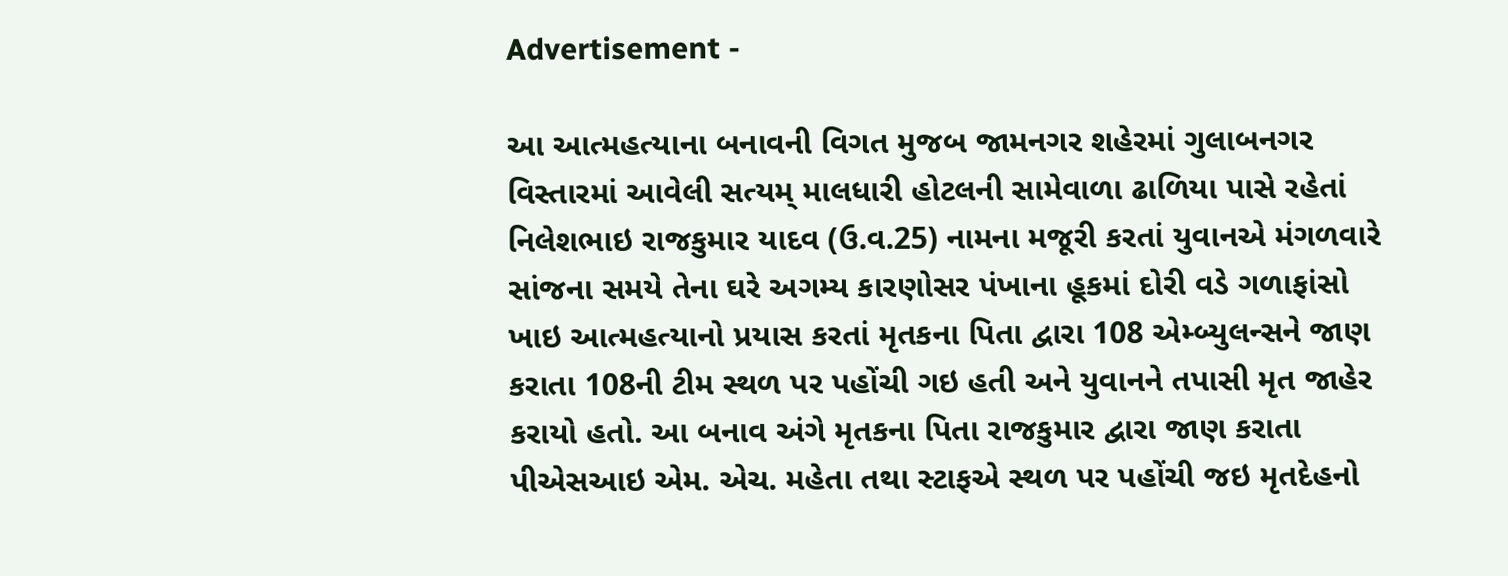Advertisement -

આ આત્મહત્યાના બનાવની વિગત મુજબ જામનગર શહેરમાં ગુલાબનગર વિસ્તારમાં આવેલી સત્યમ્ માલધારી હોટલની સામેવાળા ઢાળિયા પાસે રહેતાં નિલેશભાઇ રાજકુમાર યાદવ (ઉ.વ.25) નામના મજૂરી કરતાં યુવાનએ મંગળવારે સાંજના સમયે તેના ઘરે અગમ્ય કારણોસર પંખાના હૂકમાં દોરી વડે ગળાફાંસો ખાઇ આત્મહત્યાનો પ્રયાસ કરતાં મૃતકના પિતા દ્વારા 108 એમ્બ્યુલન્સને જાણ કરાતા 108ની ટીમ સ્થળ પર પહોંચી ગઇ હતી અને યુવાનને તપાસી મૃત જાહેર કરાયો હતો. આ બનાવ અંગે મૃતકના પિતા રાજકુમાર દ્વારા જાણ કરાતા પીએસઆઇ એમ. એચ. મહેતા તથા સ્ટાફએ સ્થળ પર પહોંચી જઇ મૃતદેહનો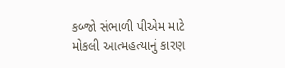કબ્જો સંભાળી પીએમ માટે મોકલી આત્મહત્યાનું કારણ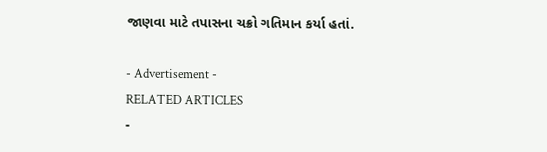જાણવા માટે તપાસના ચક્રો ગતિમાન કર્યા હતાં.

- Advertisement -
RELATED ARTICLES
-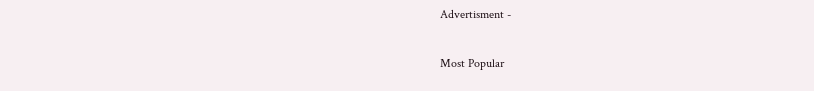Advertisment -

Most Popular